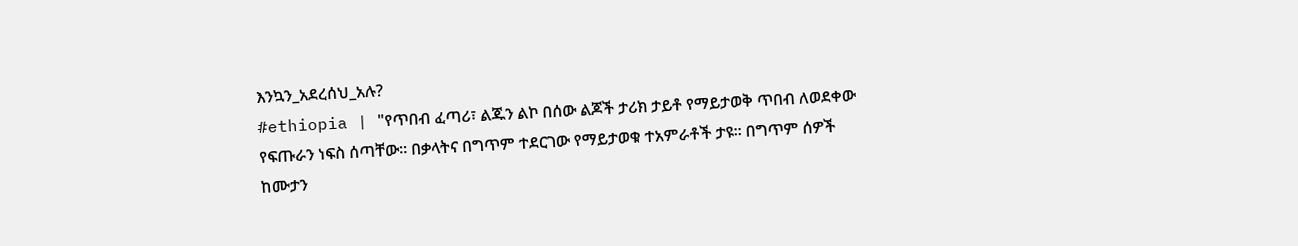እንኳን_አደረሰህ_አሉ?
#ethiopia | "የጥበብ ፈጣሪ፣ ልጁን ልኮ በሰው ልጆች ታሪክ ታይቶ የማይታወቅ ጥበብ ለወደቀው የፍጡራን ነፍስ ሰጣቸው፡፡ በቃላትና በግጥም ተደርገው የማይታወቁ ተአምራቶች ታዩ፡፡ በግጥም ሰዎች ከሙታን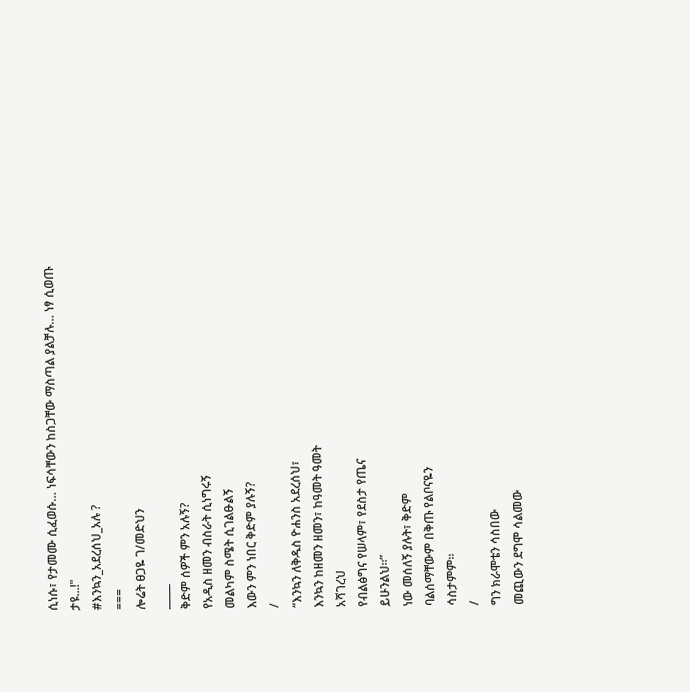ሲነሱ፣ የታመሙ ሲፈወሱ… ነፍሳቸውን ከስጋቸው ማስጣል ያልቻሉ… ነፃ ሲወጡ ታዩ...!"
#እንኳን_አደረሰህ_አሉ ?
===
ሎሬት ፀጋዬ ገ/መድህን
_____
ቅድም ሰዎች ምን አሉኝ?
የአዲስ ዘመን ብስራት ሲነግሩኝ
መልካም ስሜት ሲገልፁልኝ
እውን ምን ነበር ቅድም ያሉኝ?
/
“እንኳን ለቅዱስ ዮሐንስ አደረሰህ፣
እንኳን ከዘመን ዘመን፣ ከዓመት ዓመት
አሻገረህ
የብልፅግና የሠላም፣ የደስታ የጤና
ይሁንልህ፡፡”
ነው መሰለኝ ያሉት፣ ቅድም
ባልሰማቸውም በቅጡ የልቦናዬን
ሳስታምም፡፡
/
ግን ክራሞቴን ሳስበው
መጪውን ደግሞ ሳልመው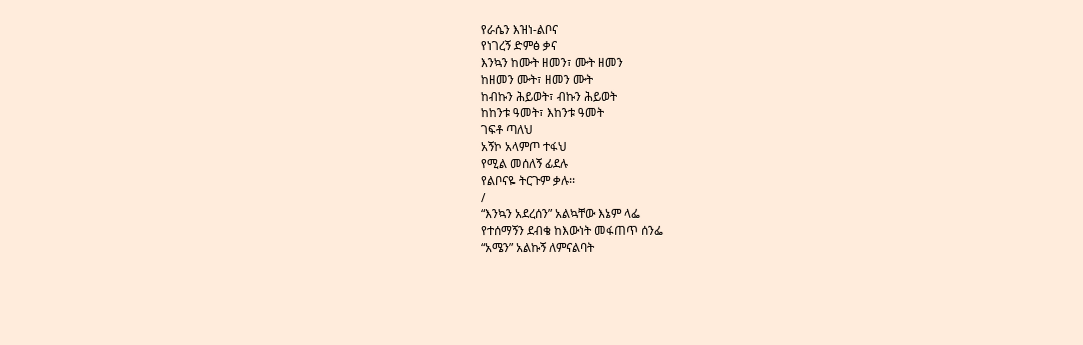የራሴን እዝነ-ልቦና
የነገረኝ ድምፅ ቃና
እንኳን ከሙት ዘመን፣ ሙት ዘመን
ከዘመን ሙት፣ ዘመን ሙት
ከብኩን ሕይወት፣ ብኩን ሕይወት
ከከንቱ ዓመት፣ እከንቱ ዓመት
ገፍቶ ጣለህ
አኝኮ አላምጦ ተፋህ
የሚል መሰለኝ ፊደሉ
የልቦናዬ ትርጉም ቃሉ፡፡
/
“እንኳን አደረሰን” አልኳቸው እኔም ላፌ
የተሰማኝን ደብቄ ከእውነት መፋጠጥ ሰንፌ
“አሜን” አልኩኝ ለምናልባት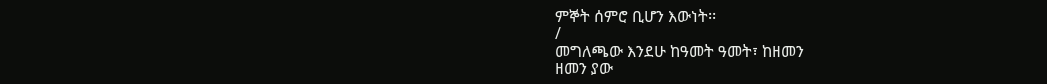ምኞት ሰምሮ ቢሆን እውነት፡፡
/
መግለጫው እንደሁ ከዓመት ዓመት፣ ከዘመን
ዘመን ያው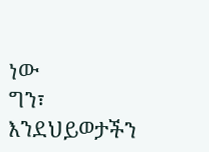ነው
ግን፣ እንደህይወታችን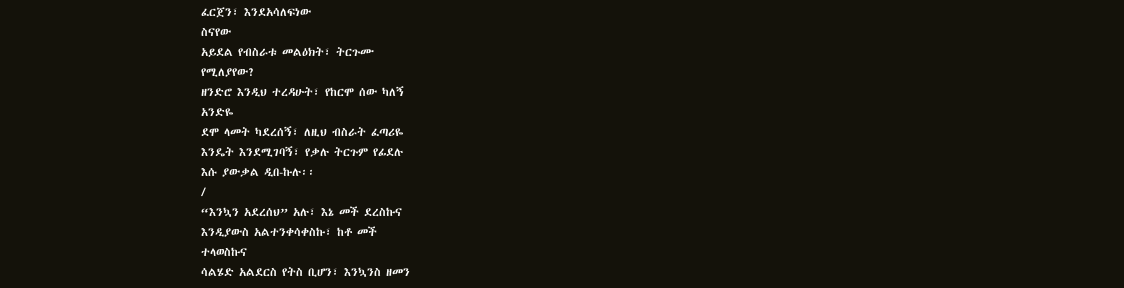ፈርጀን፣ እንደአሳለፍነው
ስናየው
አይደል የብስራቱ መልዕክት፣ ትርጉሙ
የሚለያየው?
ዘንድሮ እንዲህ ተረዳሁት፣ የከርሞ ሰው ካለኝ
አንድዬ
ደሞ ላመት ካደረሰኝ፣ ለዚህ ብስራት ፈጣሪዬ
እንዴት እንደሚገባኝ፣ የቃሉ ትርጉም የፊደሉ
እሱ ያውቃል ዲበ-ኩሉ፡፡
/
“እንኳን አደረሰህ” አሉ፣ እኔ መች ደረስኩና
እንዲያውስ አልተንቀሳቀስኩ፣ ከቶ መች
ተላወስኩና
ሳልሄድ አልደርስ የትስ ቢሆን፣ እንኳንስ ዘመን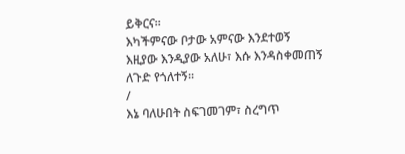ይቅርና፡፡
እካችምናው ቦታው አምናው እንደተወኝ
እዚያው እንዲያው አለሁ፣ እሱ እንዳስቀመጠኝ
ለጉድ የጎለተኝ፡፡
/
እኔ ባለሁበት ስፍገመገም፣ ስረግጥ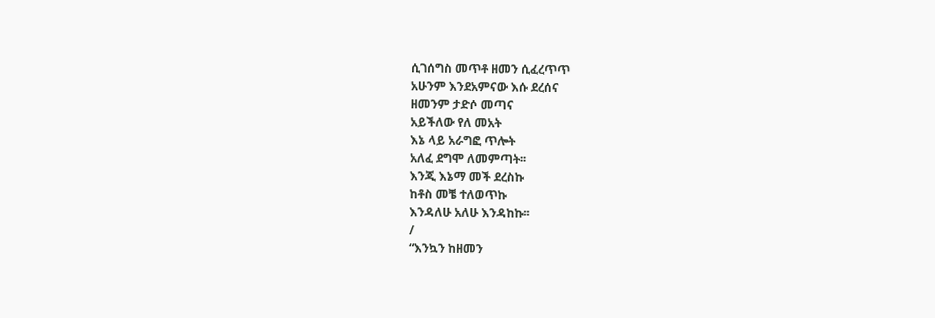ሲገሰግስ መጥቶ ዘመን ሲፈረጥጥ
አሁንም እንደአምናው እሱ ደረሰና
ዘመንም ታድሶ መጣና
አይችለው የለ መአት
እኔ ላይ አራግፎ ጥሎት
አለፈ ደግሞ ለመምጣት፡፡
እንጂ እኔማ መች ደረስኩ
ከቶስ መቼ ተለወጥኩ
እንዳለሁ አለሁ እንዳከኩ፡፡
/
“እንኳን ከዘመን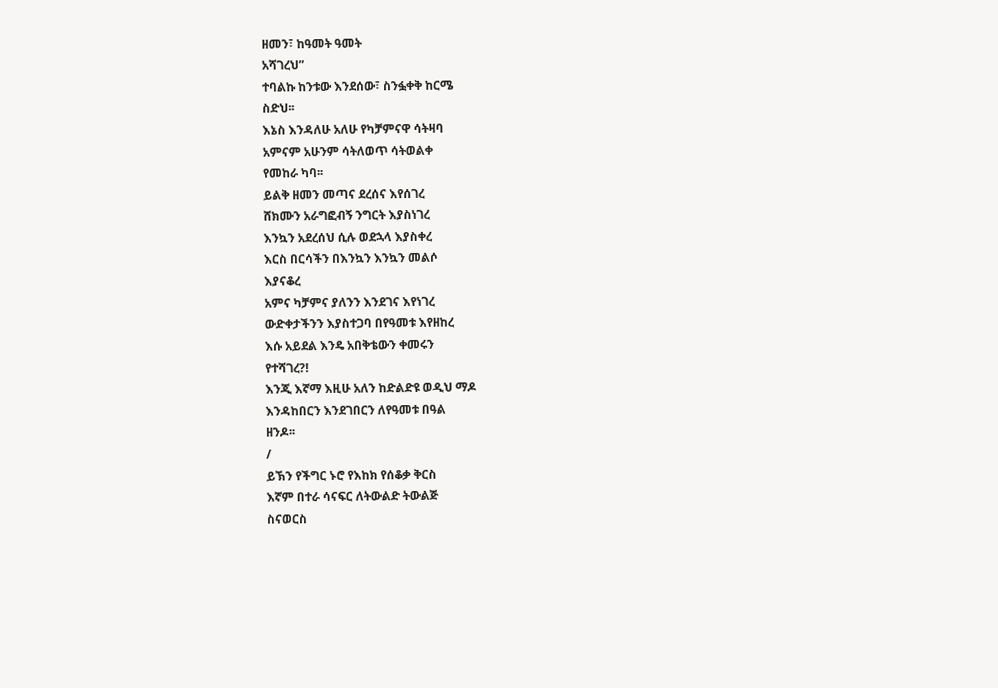ዘመን፣ ከዓመት ዓመት
አሻገረህ”
ተባልኩ ከንቱው እንደሰው፣ ስንፏቀቅ ከርሜ
ስድህ፡፡
እኔስ እንዳለሁ አለሁ የካቻምናዋ ሳትዛባ
አምናም አሁንም ሳትለወጥ ሳትወልቀ
የመከራ ካባ፡፡
ይልቅ ዘመን መጣና ደረሰና እየሰገረ
ሸክሙን አራግፎብኝ ንግርት እያስነገረ
እንኳን አደረሰህ ሲሉ ወደኋላ እያስቀረ
እርስ በርሳችን በእንኳን እንኳን መልሶ
እያናቆረ
አምና ካቻምና ያለንን እንደገና እየነገረ
ውድቀታችንን እያስተጋባ በየዓመቱ እየዘከረ
እሱ አይደል እንዴ አበቅቴውን ቀመሩን
የተሻገረ?!
እንጂ እኛማ እዚሁ አለን ከድልድዩ ወዲህ ማዶ
እንዳከበርን እንደገበርን ለየዓመቱ በዓል
ዘንዶ፡፡
/
ይኽን የችግር ኑሮ የእከክ የሰቆቃ ቅርስ
እኛም በተራ ሳናፍር ለትውልድ ትውልጅ
ስናወርስ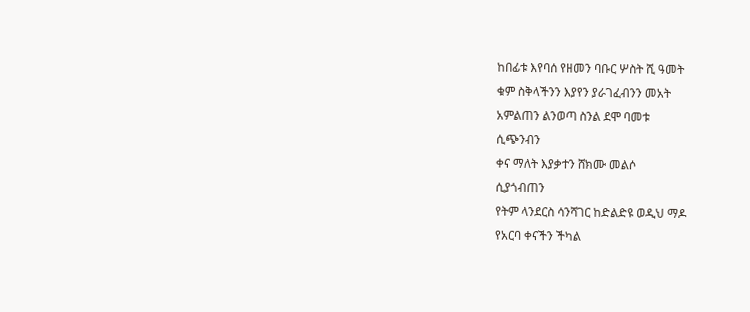ከበፊቱ እየባሰ የዘመን ባቡር ሦስት ሺ ዓመት
ቁም ስቅላችንን እያየን ያራገፈብንን መአት
አምልጠን ልንወጣ ስንል ደሞ ባመቱ
ሲጭንብን
ቀና ማለት እያቃተን ሸክሙ መልሶ
ሲያጎብጠን
የትም ላንደርስ ሳንሻገር ከድልድዩ ወዲህ ማዶ
የአርባ ቀናችን ችካል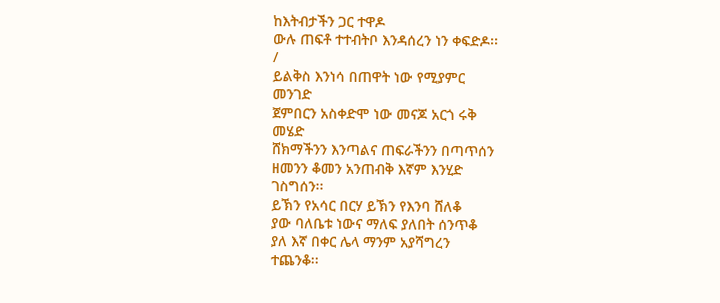ከእትብታችን ጋር ተዋዶ
ውሉ ጠፍቶ ተተብትቦ እንዳሰረን ነን ቀፍድዶ፡፡
/
ይልቅስ እንነሳ በጠዋት ነው የሚያምር
መንገድ
ጀምበርን አስቀድሞ ነው መናጆ አርጎ ሩቅ
መሄድ
ሸክማችንን እንጣልና ጠፍራችንን በጣጥሰን
ዘመንን ቆመን አንጠብቅ እኛም እንሂድ
ገስግሰን፡፡
ይኽን የአሳር በርሃ ይኽን የእንባ ሸለቆ
ያው ባለቤቱ ነውና ማለፍ ያለበት ሰንጥቆ
ያለ እኛ በቀር ሌላ ማንም አያሻግረን
ተጨንቆ፡፡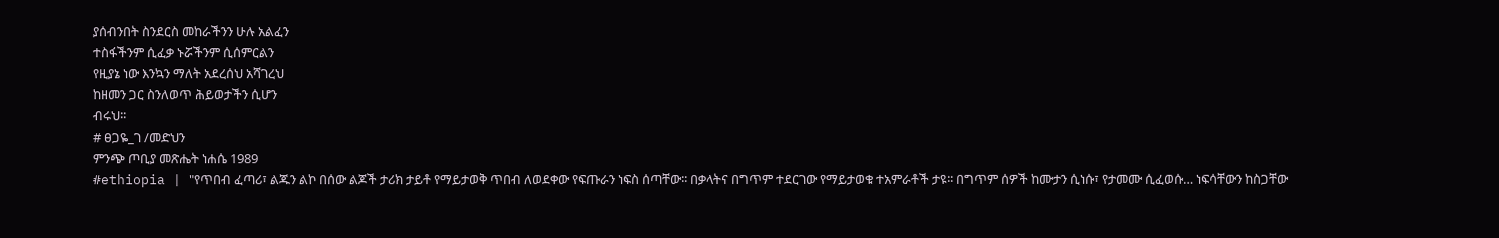ያሰብንበት ስንደርስ መከራችንን ሁሉ አልፈን
ተስፋችንም ሲፈቃ ኑሯችንም ሲሰምርልን
የዚያኔ ነው እንኳን ማለት አደረሰህ አሻገረህ
ከዘመን ጋር ስንለወጥ ሕይወታችን ሲሆን
ብሩህ፡፡
# ፀጋዬ_ገ /መድህን
ምንጭ ጦቢያ መጽሔት ነሐሴ 1989
#ethiopia | "የጥበብ ፈጣሪ፣ ልጁን ልኮ በሰው ልጆች ታሪክ ታይቶ የማይታወቅ ጥበብ ለወደቀው የፍጡራን ነፍስ ሰጣቸው፡፡ በቃላትና በግጥም ተደርገው የማይታወቁ ተአምራቶች ታዩ፡፡ በግጥም ሰዎች ከሙታን ሲነሱ፣ የታመሙ ሲፈወሱ… ነፍሳቸውን ከስጋቸው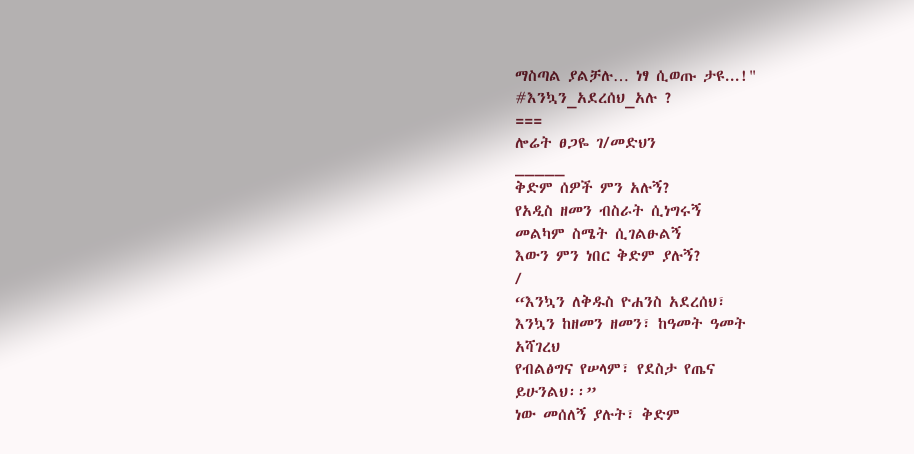ማስጣል ያልቻሉ… ነፃ ሲወጡ ታዩ...!"
#እንኳን_አደረሰህ_አሉ ?
===
ሎሬት ፀጋዬ ገ/መድህን
_____
ቅድም ሰዎች ምን አሉኝ?
የአዲስ ዘመን ብስራት ሲነግሩኝ
መልካም ስሜት ሲገልፁልኝ
እውን ምን ነበር ቅድም ያሉኝ?
/
“እንኳን ለቅዱስ ዮሐንስ አደረሰህ፣
እንኳን ከዘመን ዘመን፣ ከዓመት ዓመት
አሻገረህ
የብልፅግና የሠላም፣ የደስታ የጤና
ይሁንልህ፡፡”
ነው መሰለኝ ያሉት፣ ቅድም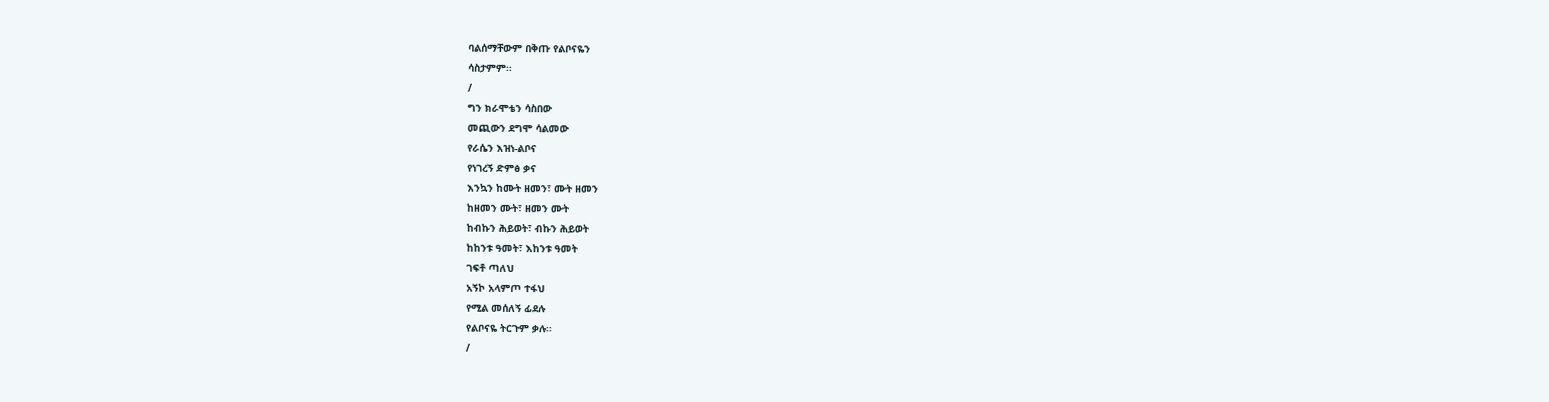ባልሰማቸውም በቅጡ የልቦናዬን
ሳስታምም፡፡
/
ግን ክራሞቴን ሳስበው
መጪውን ደግሞ ሳልመው
የራሴን እዝነ-ልቦና
የነገረኝ ድምፅ ቃና
እንኳን ከሙት ዘመን፣ ሙት ዘመን
ከዘመን ሙት፣ ዘመን ሙት
ከብኩን ሕይወት፣ ብኩን ሕይወት
ከከንቱ ዓመት፣ እከንቱ ዓመት
ገፍቶ ጣለህ
አኝኮ አላምጦ ተፋህ
የሚል መሰለኝ ፊደሉ
የልቦናዬ ትርጉም ቃሉ፡፡
/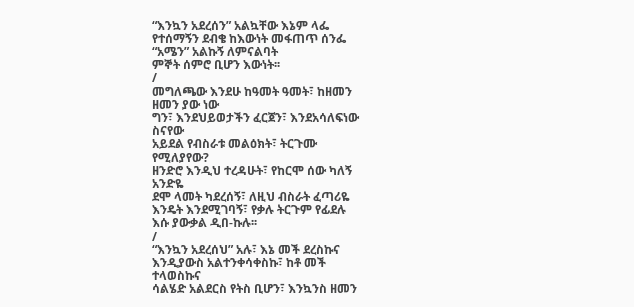“እንኳን አደረሰን” አልኳቸው እኔም ላፌ
የተሰማኝን ደብቄ ከእውነት መፋጠጥ ሰንፌ
“አሜን” አልኩኝ ለምናልባት
ምኞት ሰምሮ ቢሆን እውነት፡፡
/
መግለጫው እንደሁ ከዓመት ዓመት፣ ከዘመን
ዘመን ያው ነው
ግን፣ እንደህይወታችን ፈርጀን፣ እንደአሳለፍነው
ስናየው
አይደል የብስራቱ መልዕክት፣ ትርጉሙ
የሚለያየው?
ዘንድሮ እንዲህ ተረዳሁት፣ የከርሞ ሰው ካለኝ
አንድዬ
ደሞ ላመት ካደረሰኝ፣ ለዚህ ብስራት ፈጣሪዬ
እንዴት እንደሚገባኝ፣ የቃሉ ትርጉም የፊደሉ
እሱ ያውቃል ዲበ-ኩሉ፡፡
/
“እንኳን አደረሰህ” አሉ፣ እኔ መች ደረስኩና
እንዲያውስ አልተንቀሳቀስኩ፣ ከቶ መች
ተላወስኩና
ሳልሄድ አልደርስ የትስ ቢሆን፣ እንኳንስ ዘመን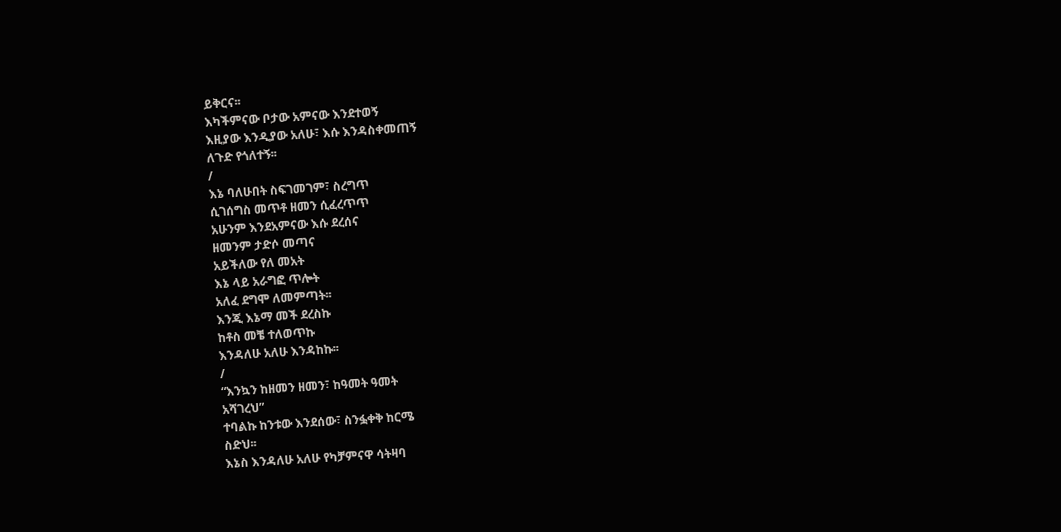ይቅርና፡፡
እካችምናው ቦታው አምናው እንደተወኝ
እዚያው እንዲያው አለሁ፣ እሱ እንዳስቀመጠኝ
ለጉድ የጎለተኝ፡፡
/
እኔ ባለሁበት ስፍገመገም፣ ስረግጥ
ሲገሰግስ መጥቶ ዘመን ሲፈረጥጥ
አሁንም እንደአምናው እሱ ደረሰና
ዘመንም ታድሶ መጣና
አይችለው የለ መአት
እኔ ላይ አራግፎ ጥሎት
አለፈ ደግሞ ለመምጣት፡፡
እንጂ እኔማ መች ደረስኩ
ከቶስ መቼ ተለወጥኩ
እንዳለሁ አለሁ እንዳከኩ፡፡
/
“እንኳን ከዘመን ዘመን፣ ከዓመት ዓመት
አሻገረህ”
ተባልኩ ከንቱው እንደሰው፣ ስንፏቀቅ ከርሜ
ስድህ፡፡
እኔስ እንዳለሁ አለሁ የካቻምናዋ ሳትዛባ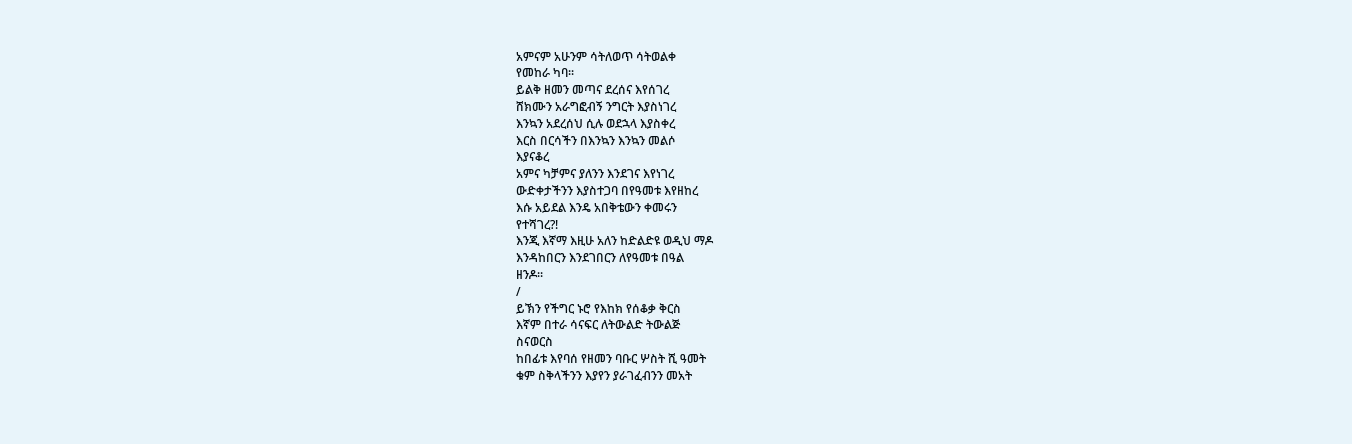አምናም አሁንም ሳትለወጥ ሳትወልቀ
የመከራ ካባ፡፡
ይልቅ ዘመን መጣና ደረሰና እየሰገረ
ሸክሙን አራግፎብኝ ንግርት እያስነገረ
እንኳን አደረሰህ ሲሉ ወደኋላ እያስቀረ
እርስ በርሳችን በእንኳን እንኳን መልሶ
እያናቆረ
አምና ካቻምና ያለንን እንደገና እየነገረ
ውድቀታችንን እያስተጋባ በየዓመቱ እየዘከረ
እሱ አይደል እንዴ አበቅቴውን ቀመሩን
የተሻገረ?!
እንጂ እኛማ እዚሁ አለን ከድልድዩ ወዲህ ማዶ
እንዳከበርን እንደገበርን ለየዓመቱ በዓል
ዘንዶ፡፡
/
ይኽን የችግር ኑሮ የእከክ የሰቆቃ ቅርስ
እኛም በተራ ሳናፍር ለትውልድ ትውልጅ
ስናወርስ
ከበፊቱ እየባሰ የዘመን ባቡር ሦስት ሺ ዓመት
ቁም ስቅላችንን እያየን ያራገፈብንን መአት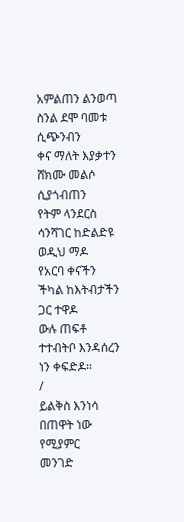አምልጠን ልንወጣ ስንል ደሞ ባመቱ
ሲጭንብን
ቀና ማለት እያቃተን ሸክሙ መልሶ
ሲያጎብጠን
የትም ላንደርስ ሳንሻገር ከድልድዩ ወዲህ ማዶ
የአርባ ቀናችን ችካል ከእትብታችን ጋር ተዋዶ
ውሉ ጠፍቶ ተተብትቦ እንዳሰረን ነን ቀፍድዶ፡፡
/
ይልቅስ እንነሳ በጠዋት ነው የሚያምር
መንገድ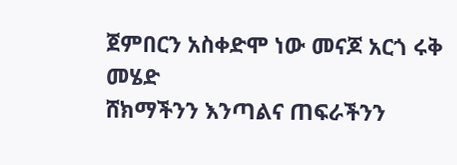ጀምበርን አስቀድሞ ነው መናጆ አርጎ ሩቅ
መሄድ
ሸክማችንን እንጣልና ጠፍራችንን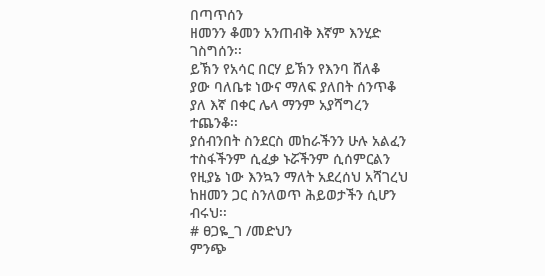በጣጥሰን
ዘመንን ቆመን አንጠብቅ እኛም እንሂድ
ገስግሰን፡፡
ይኽን የአሳር በርሃ ይኽን የእንባ ሸለቆ
ያው ባለቤቱ ነውና ማለፍ ያለበት ሰንጥቆ
ያለ እኛ በቀር ሌላ ማንም አያሻግረን
ተጨንቆ፡፡
ያሰብንበት ስንደርስ መከራችንን ሁሉ አልፈን
ተስፋችንም ሲፈቃ ኑሯችንም ሲሰምርልን
የዚያኔ ነው እንኳን ማለት አደረሰህ አሻገረህ
ከዘመን ጋር ስንለወጥ ሕይወታችን ሲሆን
ብሩህ፡፡
# ፀጋዬ_ገ /መድህን
ምንጭ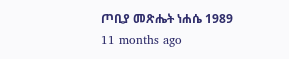ጦቢያ መጽሔት ነሐሴ 1989
11 months ago